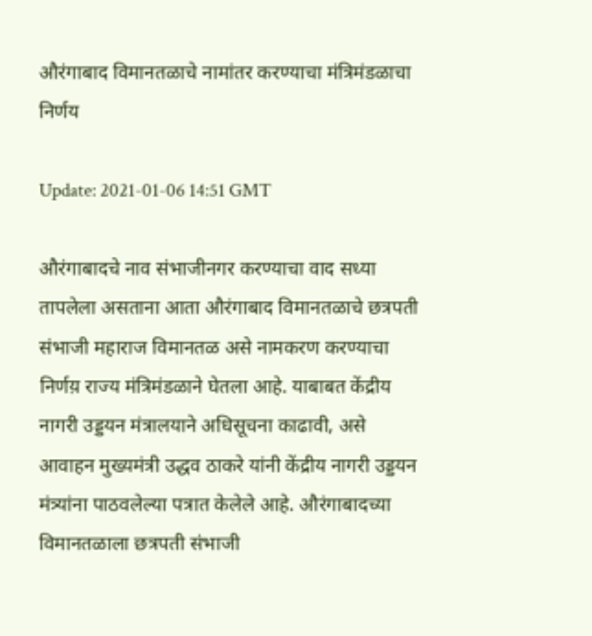औरंगाबाद विमानतळाचे नामांतर करण्याचा मंत्रिमंडळाचा निर्णय

Update: 2021-01-06 14:51 GMT

औरंगाबादचे नाव संभाजीनगर करण्याचा वाद सध्या तापलेला असताना आता औरंगाबाद विमानतळाचे छत्रपती संभाजी महाराज विमानतळ असे नामकरण करण्याचा निर्णय़ राज्य मंत्रिमंडळाने घेतला आहे. याबाबत केंद्रीय नागरी उड्डयन मंत्रालयाने अधिसूचना काढावी, असे आवाहन मुख्यमंत्री उद्धव ठाकरे यांनी केंद्रीय नागरी उड्डयन मंत्र्यांना पाठवलेल्या पत्रात केलेले आहे. औरंगाबादच्या विमानतळाला छत्रपती संभाजी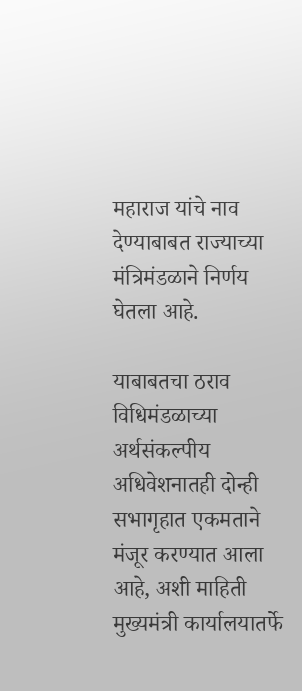महाराज यांचे नाव देण्याबाबत राज्याच्या मंत्रिमंडळाने निर्णय घेतला आहे.

याबाबतचा ठराव विधिमंडळाच्या अर्थसंकल्पीय अधिवेशनातही दोन्ही सभागृहात एकमताने मंजूर करण्यात आला आहे, अशी माहिती मुख्यमंत्री कार्यालयातर्फे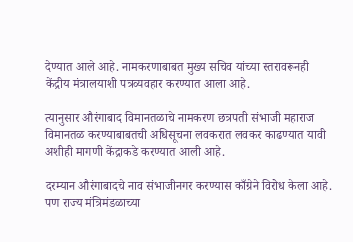देण्यात आले आहे. नामकरणाबाबत मुख्य सचिव यांच्या स्तरावरूनही केंद्रीय मंत्रालयाशी पत्रव्यवहार करण्यात आला आहे.

त्यानुसार औरंगाबाद विमानतळाचे नामकरण छत्रपती संभाजी महाराज विमानतळ करण्याबाबतची अधिसूचना लवकरात लवकर काढण्यात यावी अशीही मागणी केंद्राकडे करण्यात आली आहे.

दरम्यान औरंगाबादचे नाव संभाजीनगर करण्यास काँग्रेने विरोध केला आहे. पण राज्य मंत्रिमंडळाच्या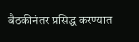बैठकीनंतर प्रसिद्ध करण्यात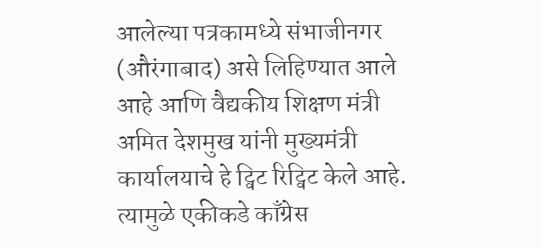आलेल्या पत्रकामध्ये संभाजीनगर (औरंगाबाद) असे लिहिण्यात आले आहे आणि वैद्यकीय शिक्षण मंत्री अमित देशमुख यांनी मुख्यमंत्री कार्यालयाचे हे ट्विट रिट्विट केले आहे. त्यामुळे एकीकडे काँग्रेस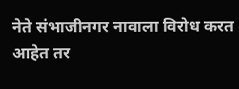नेते संभाजीनगर नावाला विरोध करत आहेत तर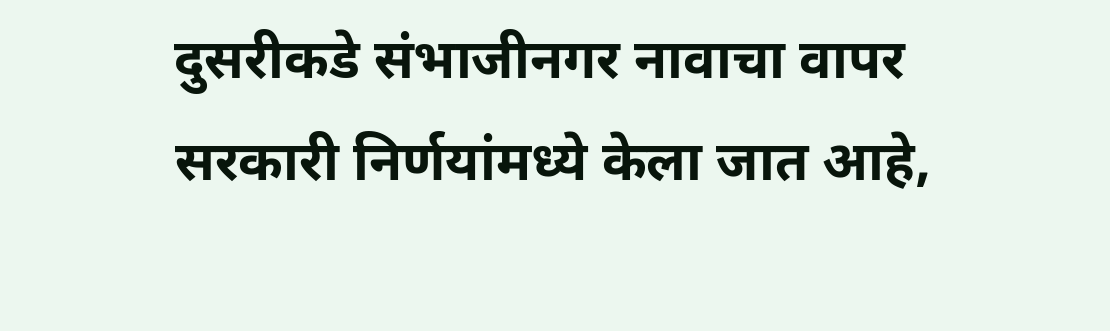दुसरीकडे संभाजीनगर नावाचा वापर सरकारी निर्णयांमध्ये केला जात आहे,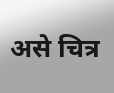असे चित्र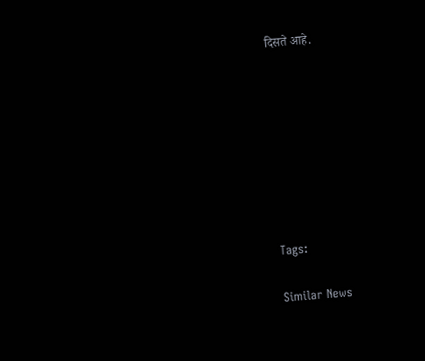दिसते आहे.








Tags:

Similar News